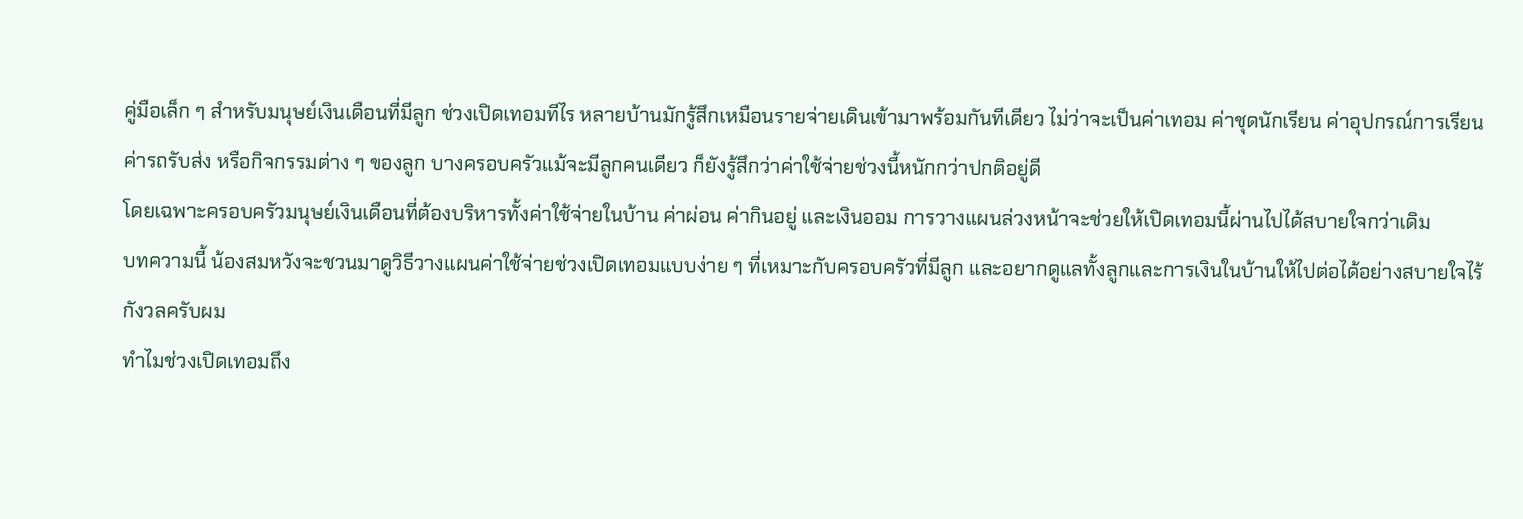คู่มือเล็ก ๆ สำหรับมนุษย์เงินเดือนที่มีลูก ช่วงเปิดเทอมทีไร หลายบ้านมักรู้สึกเหมือนรายจ่ายเดินเข้ามาพร้อมกันทีเดียว ไม่ว่าจะเป็นค่าเทอม ค่าชุดนักเรียน ค่าอุปกรณ์การเรียน ค่ารถรับส่ง หรือกิจกรรมต่าง ๆ ของลูก บางครอบครัวแม้จะมีลูกคนเดียว ก็ยังรู้สึกว่าค่าใช้จ่ายช่วงนี้หนักกว่าปกติอยู่ดี
โดยเฉพาะครอบครัวมนุษย์เงินเดือนที่ต้องบริหารทั้งค่าใช้จ่ายในบ้าน ค่าผ่อน ค่ากินอยู่ และเงินออม การวางแผนล่วงหน้าจะช่วยให้เปิดเทอมนี้ผ่านไปได้สบายใจกว่าเดิม
บทความนี้ น้องสมหวังจะชวนมาดูวิธีวางแผนค่าใช้จ่ายช่วงเปิดเทอมแบบง่าย ๆ ที่เหมาะกับครอบครัวที่มีลูก และอยากดูแลทั้งลูกและการเงินในบ้านให้ไปต่อได้อย่างสบายใจไร้กังวลครับผม
ทำไมช่วงเปิดเทอมถึง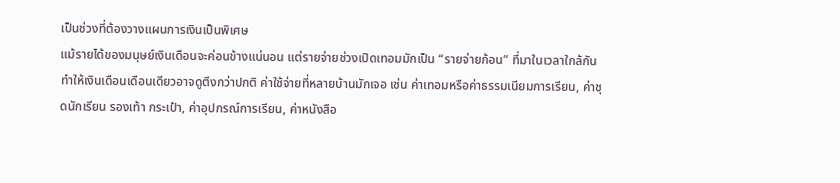เป็นช่วงที่ต้องวางแผนการเงินเป็นพิเศษ
แม้รายได้ของมนุษย์เงินเดือนจะค่อนข้างแน่นอน แต่รายจ่ายช่วงเปิดเทอมมักเป็น “รายจ่ายก้อน” ที่มาในเวลาใกล้กัน ทำให้เงินเดือนเดือนเดียวอาจดูตึงกว่าปกติ ค่าใช้จ่ายที่หลายบ้านมักเจอ เช่น ค่าเทอมหรือค่าธรรมเนียมการเรียน, ค่าชุดนักเรียน รองเท้า กระเป๋า, ค่าอุปกรณ์การเรียน, ค่าหนังสือ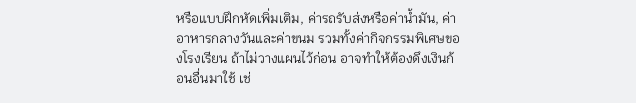หรือแบบฝึกหัดเพิ่มเติม, ค่ารถรับส่งหรือค่าน้ำมัน, ค่าอาหารกลางวันและค่าขนม รวมทั้งค่ากิจกรรมพิเศษของโรงเรียน ถ้าไม่วางแผนไว้ก่อน อาจทำให้ต้องดึงเงินก้อนอื่นมาใช้ เช่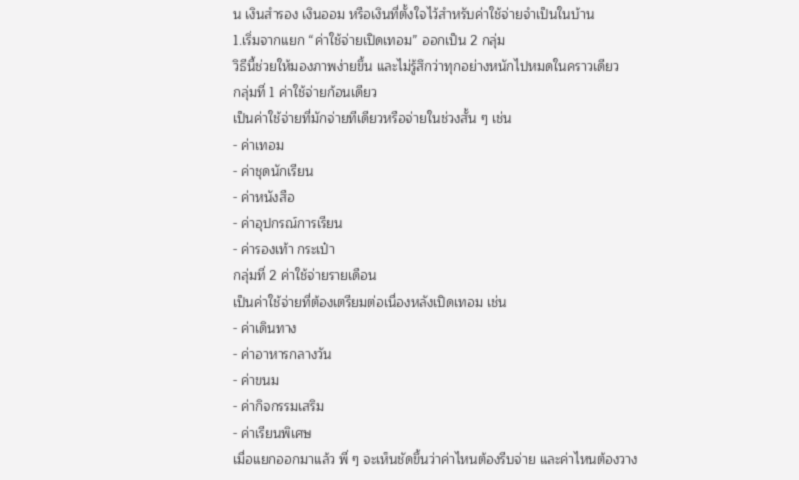น เงินสำรอง เงินออม หรือเงินที่ตั้งใจไว้สำหรับค่าใช้จ่ายจำเป็นในบ้าน
1.เริ่มจากแยก “ค่าใช้จ่ายเปิดเทอม” ออกเป็น 2 กลุ่ม
วิธีนี้ช่วยให้มองภาพง่ายขึ้น และไม่รู้สึกว่าทุกอย่างหนักไปหมดในคราวเดียว
กลุ่มที่ 1 ค่าใช้จ่ายก้อนเดียว
เป็นค่าใช้จ่ายที่มักจ่ายทีเดียวหรือจ่ายในช่วงสั้น ๆ เช่น
- ค่าเทอม
- ค่าชุดนักเรียน
- ค่าหนังสือ
- ค่าอุปกรณ์การเรียน
- ค่ารองเท้า กระเป๋า
กลุ่มที่ 2 ค่าใช้จ่ายรายเดือน
เป็นค่าใช้จ่ายที่ต้องเตรียมต่อเนื่องหลังเปิดเทอม เช่น
- ค่าเดินทาง
- ค่าอาหารกลางวัน
- ค่าขนม
- ค่ากิจกรรมเสริม
- ค่าเรียนพิเศษ
เมื่อแยกออกมาแล้ว พี่ ๆ จะเห็นชัดขึ้นว่าค่าไหนต้องรีบจ่าย และค่าไหนต้องวาง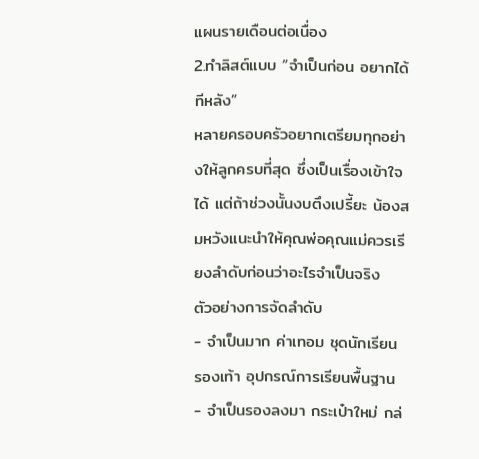แผนรายเดือนต่อเนื่อง
2.ทำลิสต์แบบ “จำเป็นก่อน อยากได้ทีหลัง”
หลายครอบครัวอยากเตรียมทุกอย่างให้ลูกครบที่สุด ซึ่งเป็นเรื่องเข้าใจได้ แต่ถ้าช่วงนั้นงบตึงเปรี้ยะ น้องสมหวังแนะนำให้คุณพ่อคุณแม่ควรเรียงลำดับก่อนว่าอะไรจำเป็นจริง
ตัวอย่างการจัดลำดับ
- จำเป็นมาก ค่าเทอม ชุดนักเรียน รองเท้า อุปกรณ์การเรียนพื้นฐาน
- จำเป็นรองลงมา กระเป๋าใหม่ กล่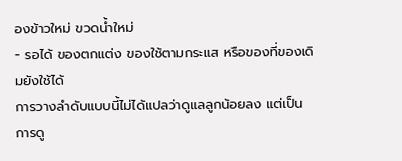องข้าวใหม่ ขวดน้ำใหม่
- รอได้ ของตกแต่ง ของใช้ตามกระแส หรือของที่ของเดิมยังใช้ได้
การวางลำดับแบบนี้ไม่ได้แปลว่าดูแลลูกน้อยลง แต่เป็นการดู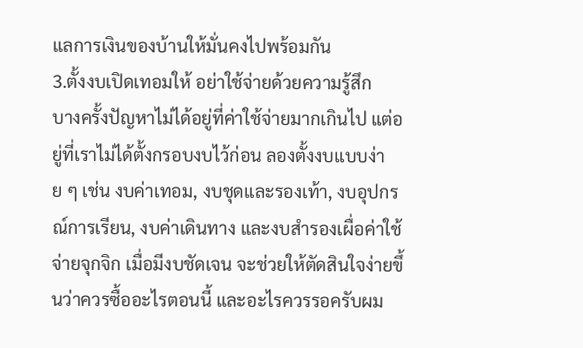แลการเงินของบ้านให้มั่นคงไปพร้อมกัน
3.ตั้งงบเปิดเทอมให้ อย่าใช้จ่ายด้วยความรู้สึก
บางครั้งปัญหาไม่ได้อยู่ที่ค่าใช้จ่ายมากเกินไป แต่อยู่ที่เราไม่ได้ตั้งกรอบงบไว้ก่อน ลองตั้งงบแบบง่าย ๆ เช่น งบค่าเทอม, งบชุดและรองเท้า, งบอุปกรณ์การเรียน, งบค่าเดินทาง และงบสำรองเผื่อค่าใช้จ่ายจุกจิก เมื่อมีงบชัดเจน จะช่วยให้ตัดสินใจง่ายขึ้นว่าควรซื้ออะไรตอนนี้ และอะไรควรรอครับผม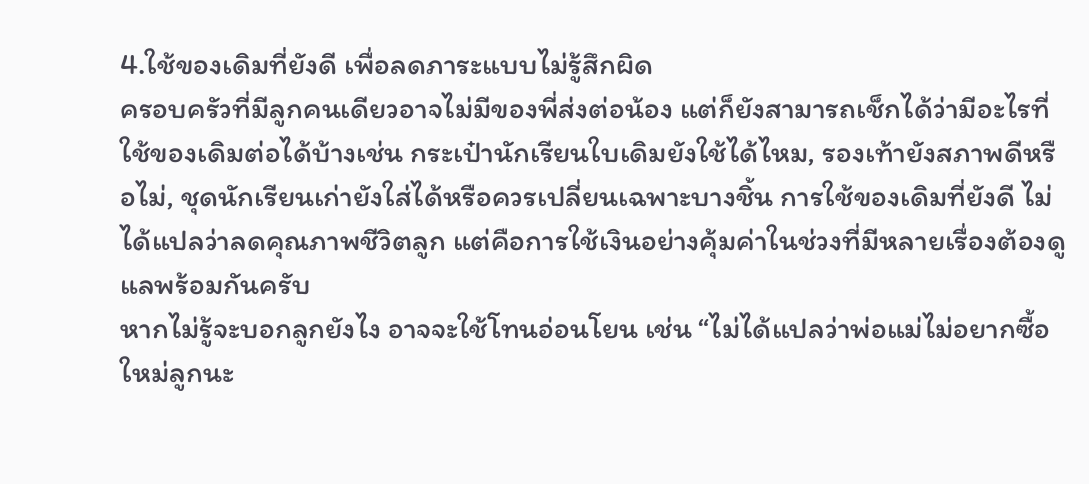4.ใช้ของเดิมที่ยังดี เพื่อลดภาระแบบไม่รู้สึกผิด
ครอบครัวที่มีลูกคนเดียวอาจไม่มีของพี่ส่งต่อน้อง แต่ก็ยังสามารถเช็กได้ว่ามีอะไรที่ใช้ของเดิมต่อได้บ้างเช่น กระเป๋านักเรียนใบเดิมยังใช้ได้ไหม, รองเท้ายังสภาพดีหรือไม่, ชุดนักเรียนเก่ายังใส่ได้หรือควรเปลี่ยนเฉพาะบางชิ้น การใช้ของเดิมที่ยังดี ไม่ได้แปลว่าลดคุณภาพชีวิตลูก แต่คือการใช้เงินอย่างคุ้มค่าในช่วงที่มีหลายเรื่องต้องดูแลพร้อมกันครับ
หากไม่รู้จะบอกลูกยังไง อาจจะใช้โทนอ่อนโยน เช่น “ไม่ได้แปลว่าพ่อแม่ไม่อยากซื้อใหม่ลูกนะ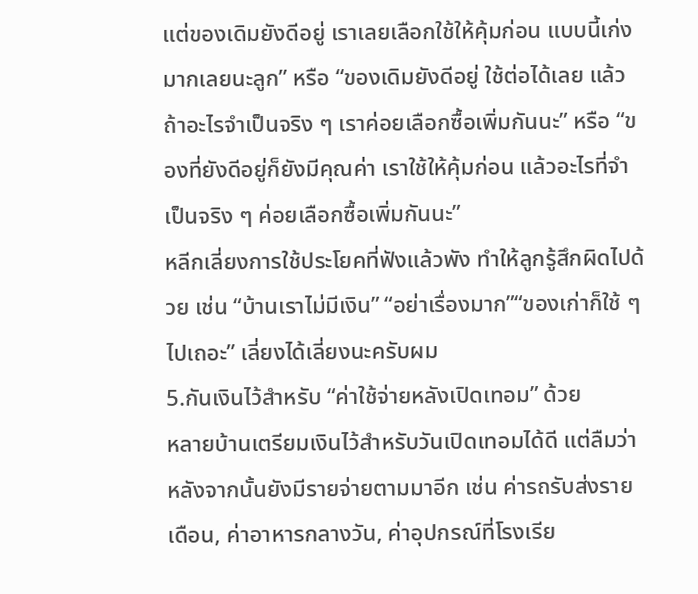แต่ของเดิมยังดีอยู่ เราเลยเลือกใช้ให้คุ้มก่อน แบบนี้เก่งมากเลยนะลูก” หรือ “ของเดิมยังดีอยู่ ใช้ต่อได้เลย แล้วถ้าอะไรจำเป็นจริง ๆ เราค่อยเลือกซื้อเพิ่มกันนะ” หรือ “ของที่ยังดีอยู่ก็ยังมีคุณค่า เราใช้ให้คุ้มก่อน แล้วอะไรที่จำเป็นจริง ๆ ค่อยเลือกซื้อเพิ่มกันนะ”
หลีกเลี่ยงการใช้ประโยคที่ฟังแล้วพัง ทำให้ลูกรู้สึกผิดไปด้วย เช่น “บ้านเราไม่มีเงิน” “อย่าเรื่องมาก”“ของเก่าก็ใช้ ๆ ไปเถอะ” เลี่ยงได้เลี่ยงนะครับผม
5.กันเงินไว้สำหรับ “ค่าใช้จ่ายหลังเปิดเทอม” ด้วย
หลายบ้านเตรียมเงินไว้สำหรับวันเปิดเทอมได้ดี แต่ลืมว่าหลังจากนั้นยังมีรายจ่ายตามมาอีก เช่น ค่ารถรับส่งรายเดือน, ค่าอาหารกลางวัน, ค่าอุปกรณ์ที่โรงเรีย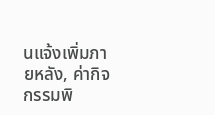นแจ้งเพิ่มภายหลัง, ค่ากิจกรรมพิ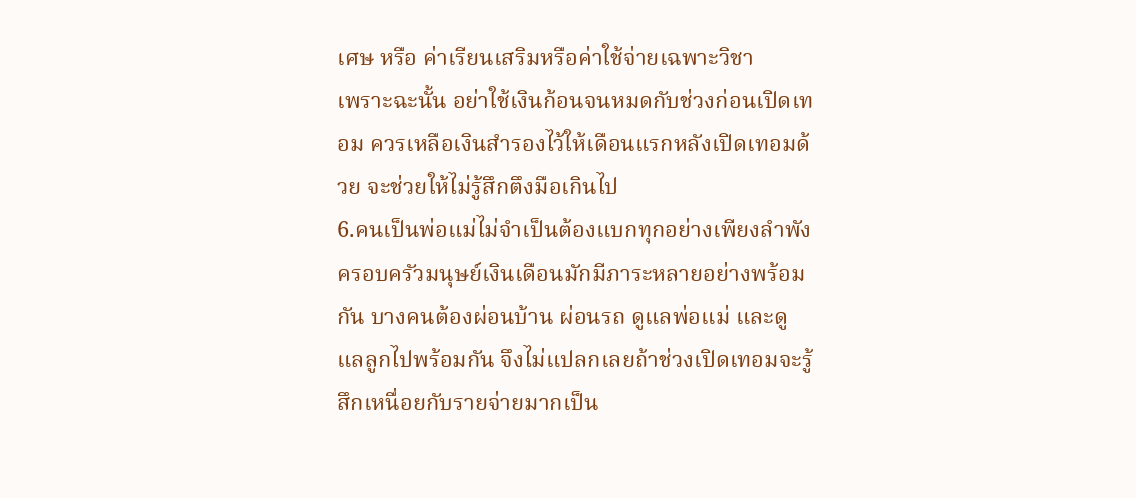เศษ หรือ ค่าเรียนเสริมหรือค่าใช้จ่ายเฉพาะวิชา
เพราะฉะนั้น อย่าใช้เงินก้อนจนหมดกับช่วงก่อนเปิดเทอม ควรเหลือเงินสำรองไว้ให้เดือนแรกหลังเปิดเทอมด้วย จะช่วยให้ไม่รู้สึกตึงมือเกินไป
6.คนเป็นพ่อแม่ไม่จำเป็นต้องแบกทุกอย่างเพียงลำพัง
ครอบครัวมนุษย์เงินเดือนมักมีภาระหลายอย่างพร้อมกัน บางคนต้องผ่อนบ้าน ผ่อนรถ ดูแลพ่อแม่ และดูแลลูกไปพร้อมกัน จึงไม่แปลกเลยถ้าช่วงเปิดเทอมจะรู้สึกเหนื่อยกับรายจ่ายมากเป็น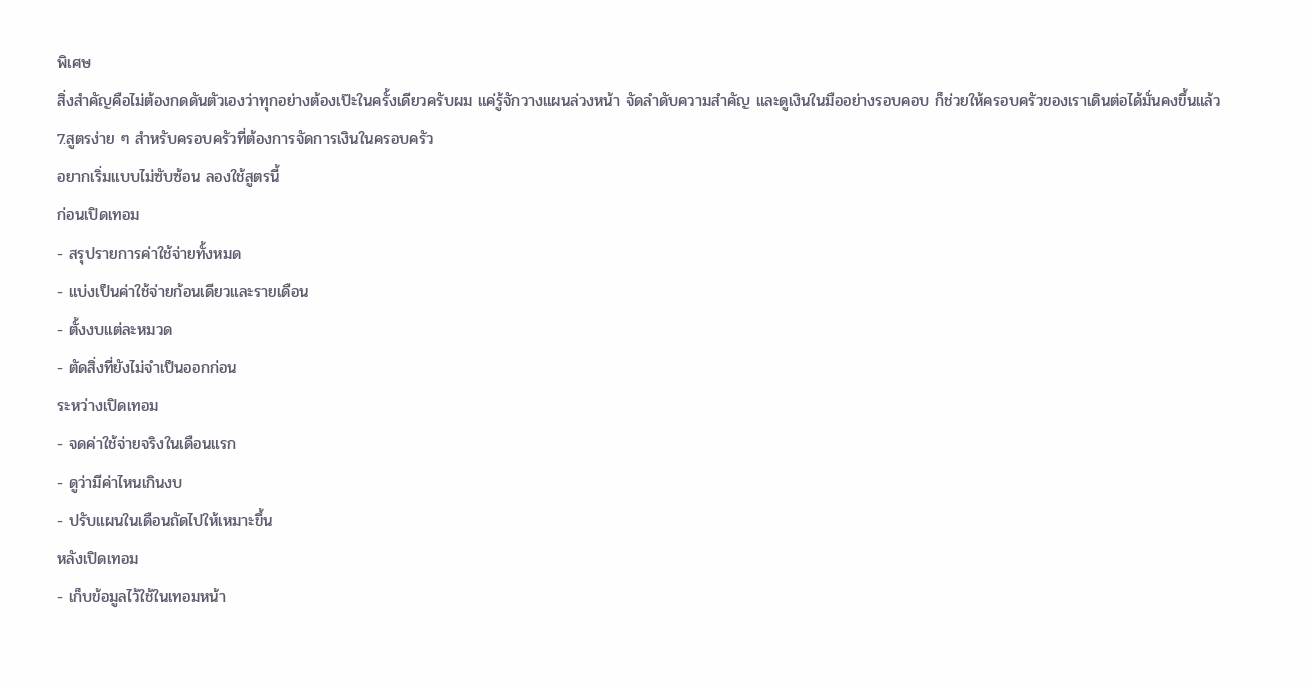พิเศษ
สิ่งสำคัญคือไม่ต้องกดดันตัวเองว่าทุกอย่างต้องเป๊ะในครั้งเดียวครับผม แค่รู้จักวางแผนล่วงหน้า จัดลำดับความสำคัญ และดูเงินในมืออย่างรอบคอบ ก็ช่วยให้ครอบครัวของเราเดินต่อได้มั่นคงขึ้นแล้ว
7.สูตรง่าย ๆ สำหรับครอบครัวที่ต้องการจัดการเงินในครอบครัว
อยากเริ่มแบบไม่ซับซ้อน ลองใช้สูตรนี้
ก่อนเปิดเทอม
- สรุปรายการค่าใช้จ่ายทั้งหมด
- แบ่งเป็นค่าใช้จ่ายก้อนเดียวและรายเดือน
- ตั้งงบแต่ละหมวด
- ตัดสิ่งที่ยังไม่จำเป็นออกก่อน
ระหว่างเปิดเทอม
- จดค่าใช้จ่ายจริงในเดือนแรก
- ดูว่ามีค่าไหนเกินงบ
- ปรับแผนในเดือนถัดไปให้เหมาะขึ้น
หลังเปิดเทอม
- เก็บข้อมูลไว้ใช้ในเทอมหน้า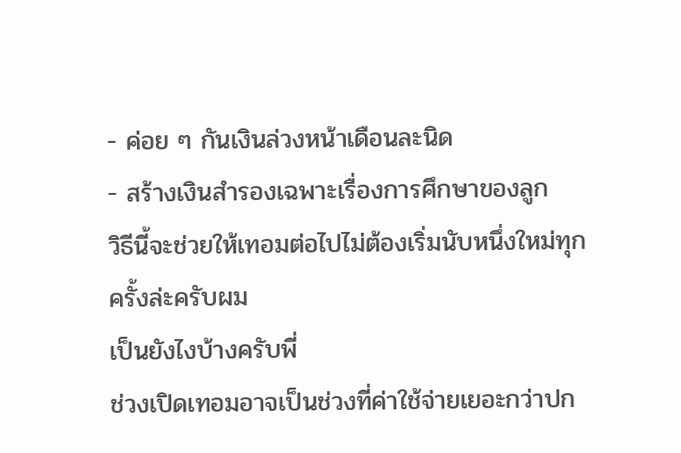- ค่อย ๆ กันเงินล่วงหน้าเดือนละนิด
- สร้างเงินสำรองเฉพาะเรื่องการศึกษาของลูก
วิธีนี้จะช่วยให้เทอมต่อไปไม่ต้องเริ่มนับหนึ่งใหม่ทุกครั้งล่ะครับผม
เป็นยังไงบ้างครับพี่
ช่วงเปิดเทอมอาจเป็นช่วงที่ค่าใช้จ่ายเยอะกว่าปก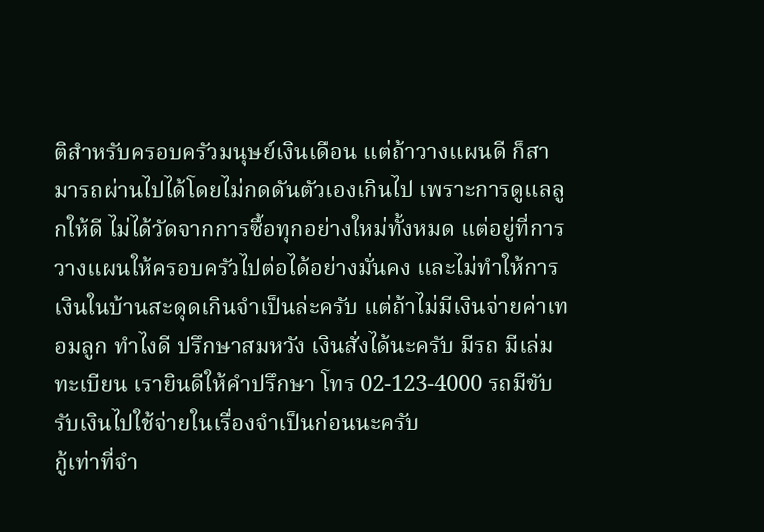ติสำหรับครอบครัวมนุษย์เงินเดือน แต่ถ้าวางแผนดี ก็สามารถผ่านไปได้โดยไม่กดดันตัวเองเกินไป เพราะการดูแลลูกให้ดี ไม่ได้วัดจากการซื้อทุกอย่างใหม่ทั้งหมด แต่อยู่ที่การวางแผนให้ครอบครัวไปต่อได้อย่างมั่นคง และไม่ทำให้การเงินในบ้านสะดุดเกินจำเป็นล่ะครับ แต่ถ้าไม่มีเงินจ่ายค่าเทอมลูก ทำไงดี ปรึกษาสมหวัง เงินสั่งได้นะครับ มีรถ มีเล่มทะเบียน เรายินดีให้คำปรึกษา โทร 02-123-4000 รถมีขับ รับเงินไปใช้จ่ายในเรื่องจำเป็นก่อนนะครับ
กู้เท่าที่จำ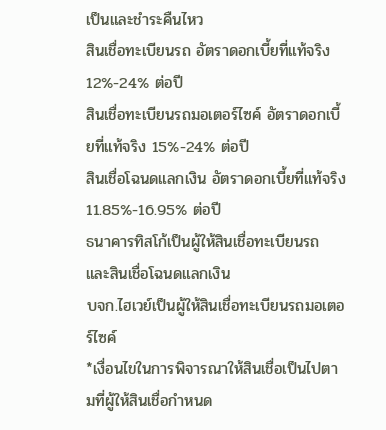เป็นและชำระคืนไหว
สินเชื่อทะเบียนรถ อัตราดอกเบี้ยที่แท้จริง 12%-24% ต่อปี
สินเชื่อทะเบียนรถมอเตอร์ไซค์ อัตราดอกเบี้ยที่แท้จริง 15%-24% ต่อปี
สินเชื่อโฉนดแลกเงิน อัตราดอกเบี้ยที่แท้จริง 11.85%-16.95% ต่อปี
ธนาคารทิสโก้เป็นผู้ให้สินเชื่อทะเบียนรถ และสินเชื่อโฉนดแลกเงิน
บจก.ไฮเวย์เป็นผู้ให้สินเชื่อทะเบียนรถมอเตอร์ไซค์
*เงื่อนไขในการพิจารณาให้สินเชื่อเป็นไปตามที่ผู้ให้สินเชื่อกำหนด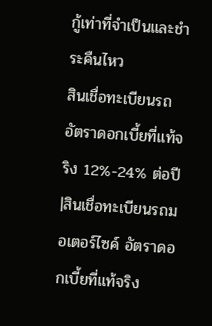กู้เท่าที่จำเป็นและชำระคืนไหว
สินเชื่อทะเบียนรถ อัตราดอกเบี้ยที่แท้จริง 12%-24% ต่อปี |สินเชื่อทะเบียนรถมอเตอร์ไซค์ อัตราดอกเบี้ยที่แท้จริง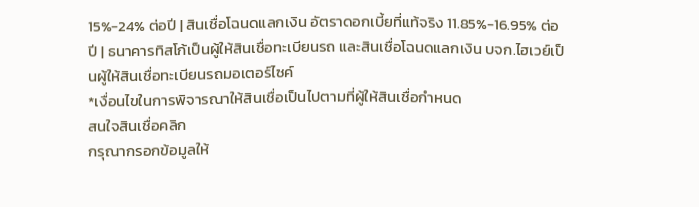15%-24% ต่อปี | สินเชื่อโฉนดแลกเงิน อัตราดอกเบี้ยที่แท้จริง 11.85%-16.95% ต่อปี | ธนาคารทิสโก้เป็นผู้ให้สินเชื่อทะเบียนรถ และสินเชื่อโฉนดแลกเงิน บจก.ไฮเวย์เป็นผู้ให้สินเชื่อทะเบียนรถมอเตอร์ไซค์
*เงื่อนไขในการพิจารณาให้สินเชื่อเป็นไปตามที่ผู้ให้สินเชื่อกำหนด
สนใจสินเชื่อคลิก
กรุณากรอกข้อมูลให้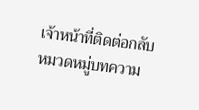เจ้าหน้าที่ติดต่อกลับ
หมวดหมู่บทความ